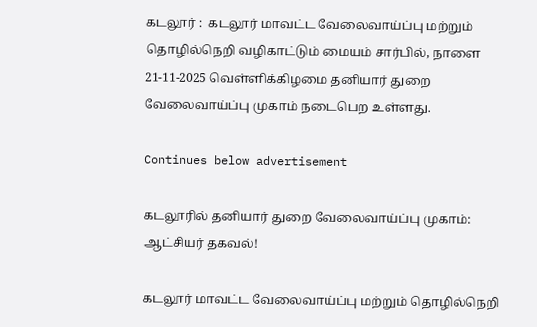கடலூர் :  கடலூர் மாவட்ட வேலைவாய்ப்பு மற்றும் தொழில்நெறி வழிகாட்டும் மையம் சார்பில், நாளை 21-11-2025 வெள்ளிக்கிழமை தனியார் துறை வேலைவாய்ப்பு முகாம் நடைபெற உள்ளது.

Continues below advertisement

கடலூரில் தனியார் துறை வேலைவாய்ப்பு முகாம்: ஆட்சியர் தகவல்!

கடலூர் மாவட்ட வேலைவாய்ப்பு மற்றும் தொழில்நெறி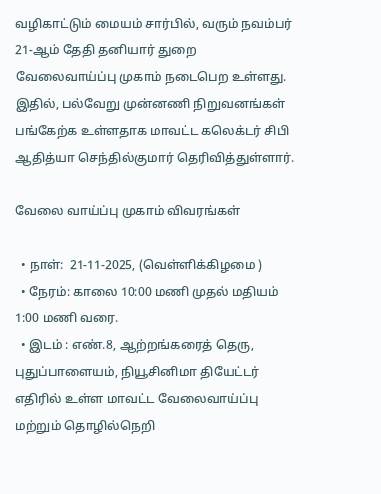வழிகாட்டும் மையம் சார்பில், வரும் நவம்பர் 21-ஆம் தேதி தனியார் துறை வேலைவாய்ப்பு முகாம் நடைபெற உள்ளது. இதில், பல்வேறு முன்னணி நிறுவனங்கள் பங்கேற்க உள்ளதாக மாவட்ட கலெக்டர் சிபி ஆதித்யா செந்தில்குமார் தெரிவித்துள்ளார்.

வேலை வாய்ப்பு முகாம் விவரங்கள்

  • நாள்:  21-11-2025, (வெள்ளிக்கிழமை )
  • நேரம்: காலை 10:00 மணி முதல் மதியம் 1:00 மணி வரை.
  • இடம் : எண்.8, ஆற்றங்கரைத் தெரு, புதுப்பாளையம், நியூசினிமா தியேட்டர் எதிரில் உள்ள மாவட்ட வேலைவாய்ப்பு மற்றும் தொழில்நெறி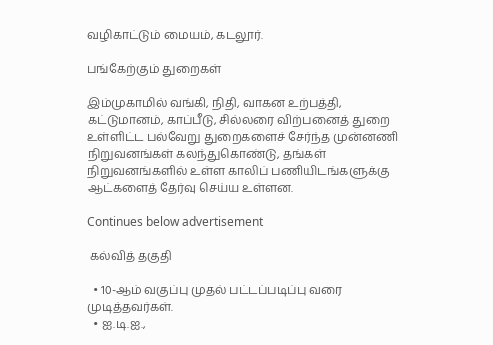வழிகாட்டும் மையம், கடலூர்.

பங்கேற்கும் துறைகள்

இம்முகாமில் வங்கி, நிதி, வாகன உற்பத்தி, கட்டுமானம், காப்பீடு, சில்லரை விற்பனைத் துறை உள்ளிட்ட பல்வேறு துறைகளைச் சேர்ந்த முன்னணி நிறுவனங்கள் கலந்துகொண்டு, தங்கள் நிறுவனங்களில் உள்ள காலிப் பணியிடங்களுக்கு ஆட்களைத் தேர்வு செய்ய உள்ளன.

Continues below advertisement

 கல்வித் தகுதி

  • 10-ஆம் வகுப்பு முதல் பட்டப்படிப்பு வரை முடித்தவர்கள்.
  • ஐ.டி.ஐ.,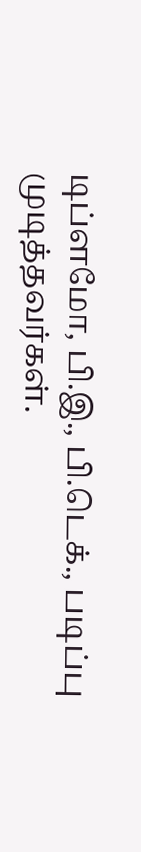டிப்ளமோ, பி.இ., பி.டெக்., படிப்பு முடித்தவர்கள்.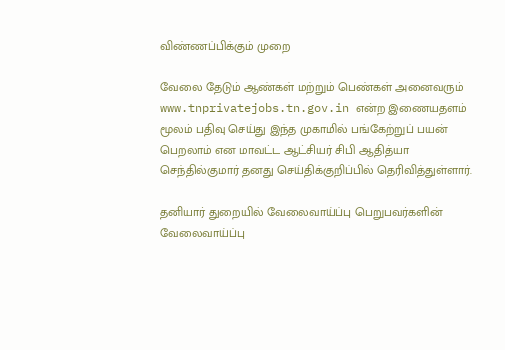விண்ணப்பிக்கும் முறை

வேலை தேடும் ஆண்கள் மற்றும் பெண்கள் அனைவரும் www.tnprivatejobs.tn.gov.in என்ற இணையதளம் மூலம் பதிவு செய்து இந்த முகாமில் பங்கேற்றுப் பயன் பெறலாம் என மாவட்ட ஆட்சியர் சிபி ஆதித்யா செந்தில்குமார் தனது செய்திக்குறிப்பில் தெரிவித்துள்ளார்.

தனியார் துறையில் வேலைவாய்ப்பு பெறுபவர்களின் வேலைவாய்ப்பு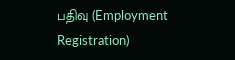பதிவு (Employment Registration)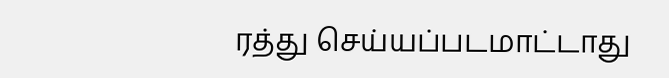ரத்து செய்யப்படமாட்டாது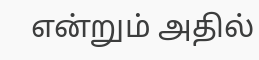என்றும் அதில்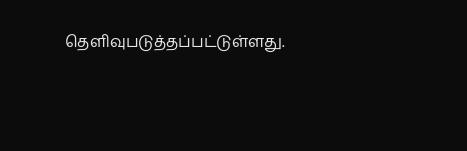தெளிவுபடுத்தப்பட்டுள்ளது.